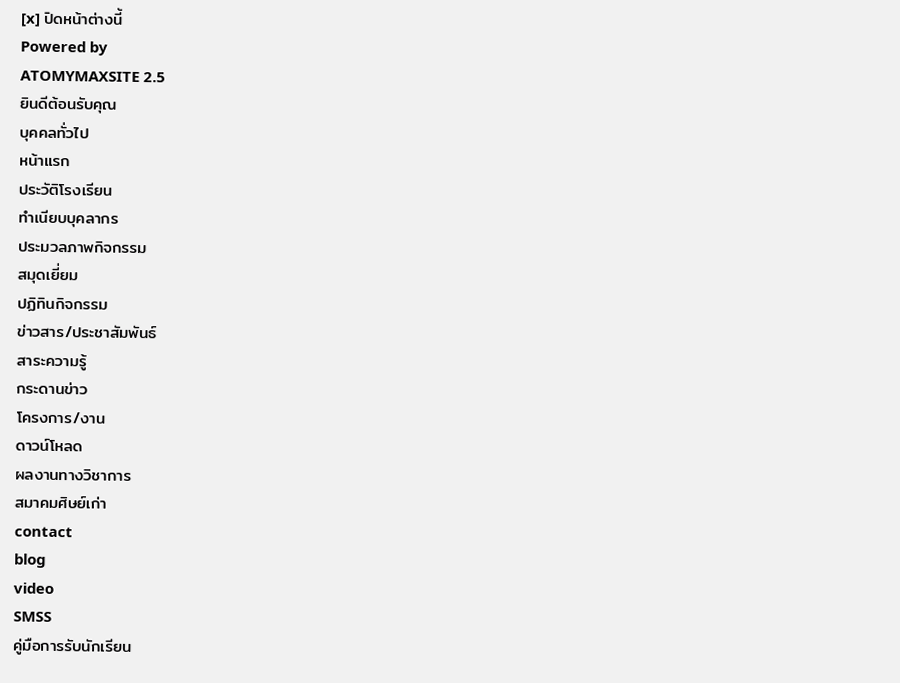[x] ปิดหน้าต่างนี้
Powered by
ATOMYMAXSITE 2.5
ยินดีต้อนรับคุณ
บุคคลทั่วไป
หน้าแรก
ประวัติโรงเรียน
ทำเนียบบุคลากร
ประมวลภาพกิจกรรม
สมุดเยี่ยม
ปฏิทินกิจกรรม
ข่าวสาร/ประชาสัมพันธ์
สาระความรู้
กระดานข่าว
โครงการ/งาน
ดาวน์โหลด
ผลงานทางวิชาการ
สมาคมศิษย์เก่า
contact
blog
video
SMSS
คู่มือการรับนักเรียน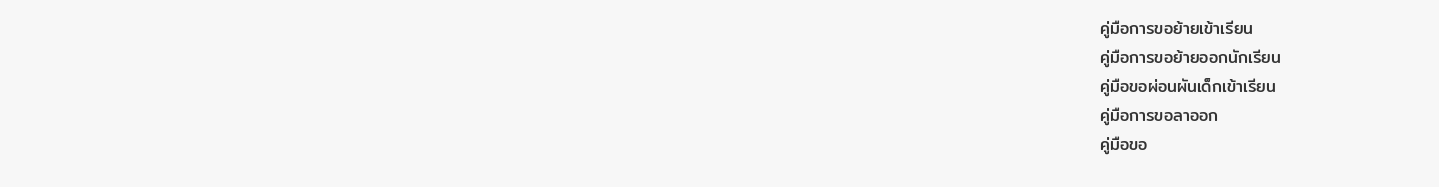คู่มือการขอย้ายเข้าเรียน
คู่มือการขอย้ายออกนักเรียน
คู่มือขอผ่อนผันเด็กเข้าเรียน
คู่มือการขอลาออก
คู่มือขอ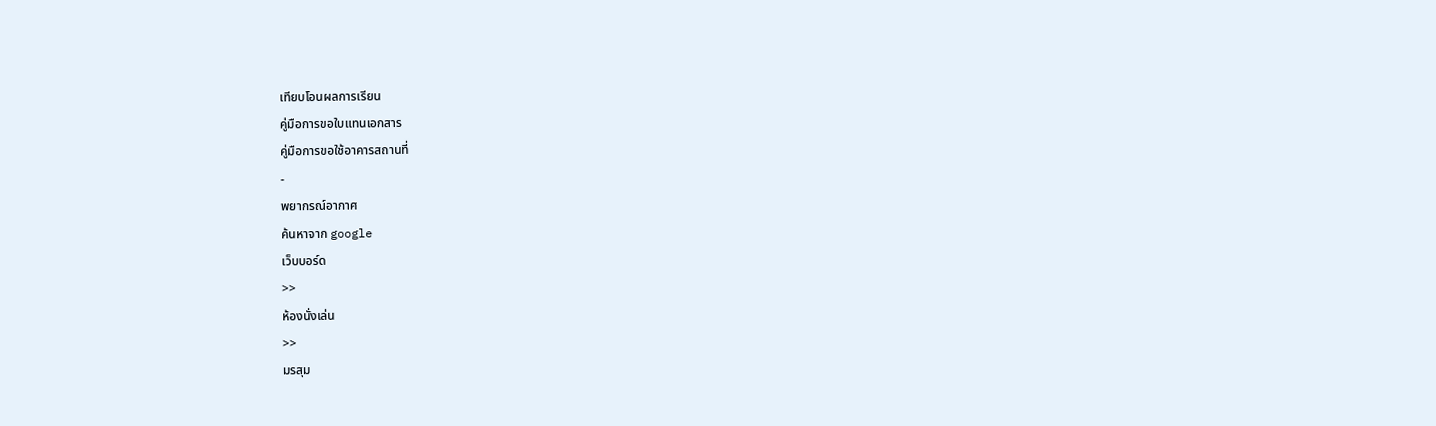เทียบโอนผลการเรียน
คู่มือการขอใบแทนเอกสาร
คู่มือการขอใช้อาคารสถานที่
-
พยากรณ์อากาศ
ค้นหาจาก google
เว็บบอร์ด
>>
ห้องนั่งเล่น
>>
มรสุม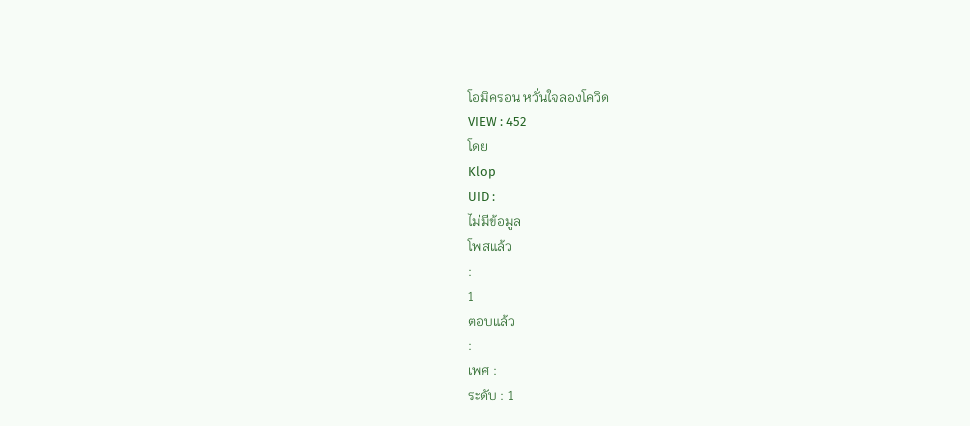โอมิครอน หวั่นใจลองโควิด
VIEW : 452
โดย
Klop
UID :
ไม่มีข้อมูล
โพสแล้ว
:
1
ตอบแล้ว
:
เพศ :
ระดับ : 1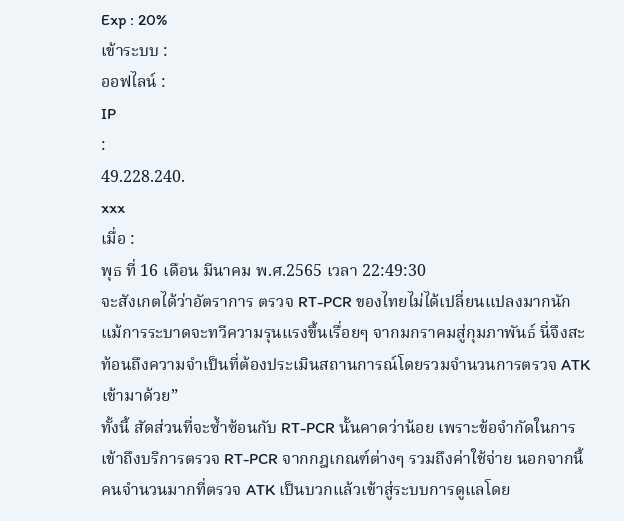Exp : 20%
เข้าระบบ :
ออฟไลน์ :
IP
:
49.228.240.
xxx
เมื่อ :
พุธ ที่ 16 เดือน มีนาคม พ.ศ.2565 เวลา 22:49:30
จะสังเกตได้ว่าอัตราการ ตรวจ RT-PCR ของไทยไม่ได้เปลี่ยนแปลงมากนัก แม้การระบาดจะทวีความรุนแรงขึ้นเรื่อยๆ จากมกราคมสู่กุมภาพันธ์ นี่จึงสะท้อนถึงความจำเป็นที่ต้องประเมินสถานการณ์โดยรวมจำนวนการตรวจ ATK เข้ามาด้วย”
ทั้งนี้ สัดส่วนที่จะซ้ำซ้อนกับ RT-PCR นั้นคาดว่าน้อย เพราะข้อจำกัดในการเข้าถึงบริการตรวจ RT-PCR จากกฎเกณฑ์ต่างๆ รวมถึงค่าใช้จ่าย นอกจากนี้คนจำนวนมากที่ตรวจ ATK เป็นบวกแล้วเข้าสู่ระบบการดูแลโดย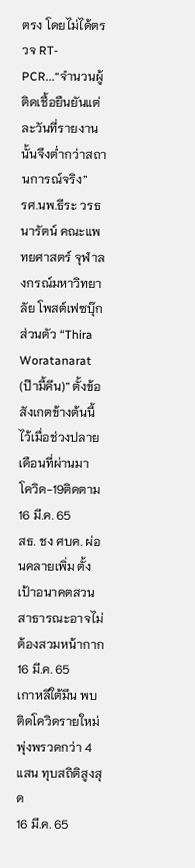ตรง โดยไม่ได้ตรวจ RT-PCR...“จำนวนผู้ติดเชื้อยืนยันแต่ละวันที่รายงานนั้นจึงต่ำกว่าสถานการณ์จริง”
รศ.นพ.ธีระ วรธนารัตน์ คณะแพทยศาสตร์ จุฬาลงกรณ์มหาวิทยาลัย โพสต์เฟซบุ๊กส่วนตัว “Thira Woratanarat (ป๊ามี้คีน)” ตั้งข้อสังเกตข้างต้นนี้ไว้เมื่อช่วงปลายเดือนที่ผ่านมา
โควิด-19ติดตาม
16 มี.ค. 65
สธ. ชง ศบค. ผ่อนคลายเพิ่ม ตั้งเป้าอนาคตสวนสาธารณะอาจไม่ต้องสวมหน้ากาก
16 มี.ค. 65
เกาหลีใต้มึน พบติดโควิดรายใหม่ พุ่งพรวดกว่า 4 แสน ทุบสถิติสูงสุด
16 มี.ค. 65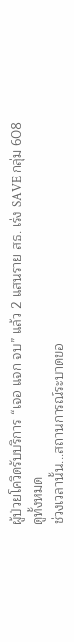ผู้ป่วยโควิดรับบริการ “เจอ แจก จบ” แล้ว 2 แสนราย สธ. เร่ง SAVE กลุ่ม 608
ดูทั้งหมด
ช่วงเวลานั้น...สถานการณ์ระบาดขอ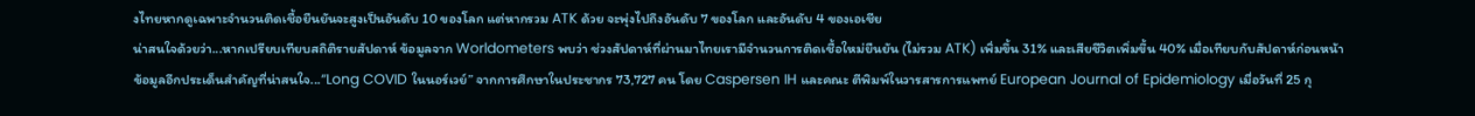งไทยหากดูเฉพาะจำนวนติดเชื้อยืนยันจะสูงเป็นอันดับ 10 ของโลก แต่หากรวม ATK ด้วย จะพุ่งไปถึงอันดับ 7 ของโลก และอันดับ 4 ของเอเชีย
น่าสนใจด้วยว่า...หากเปรียบเทียบสถิติรายสัปดาห์ ข้อมูลจาก Worldometers พบว่า ช่วงสัปดาห์ที่ผ่านมาไทยเรามีจำนวนการติดเชื้อใหม่ยืนยัน (ไม่รวม ATK) เพิ่มขึ้น 31% และเสียชีวิตเพิ่มขึ้น 40% เมื่อเทียบกับสัปดาห์ก่อนหน้า
ข้อมูลอีกประเด็นสำคัญที่น่าสนใจ...“Long COVID ในนอร์เวย์” จากการศึกษาในประชากร 73,727 คน โดย Caspersen IH และคณะ ตีพิมพ์ในวารสารการแพทย์ European Journal of Epidemiology เมื่อวันที่ 25 กุ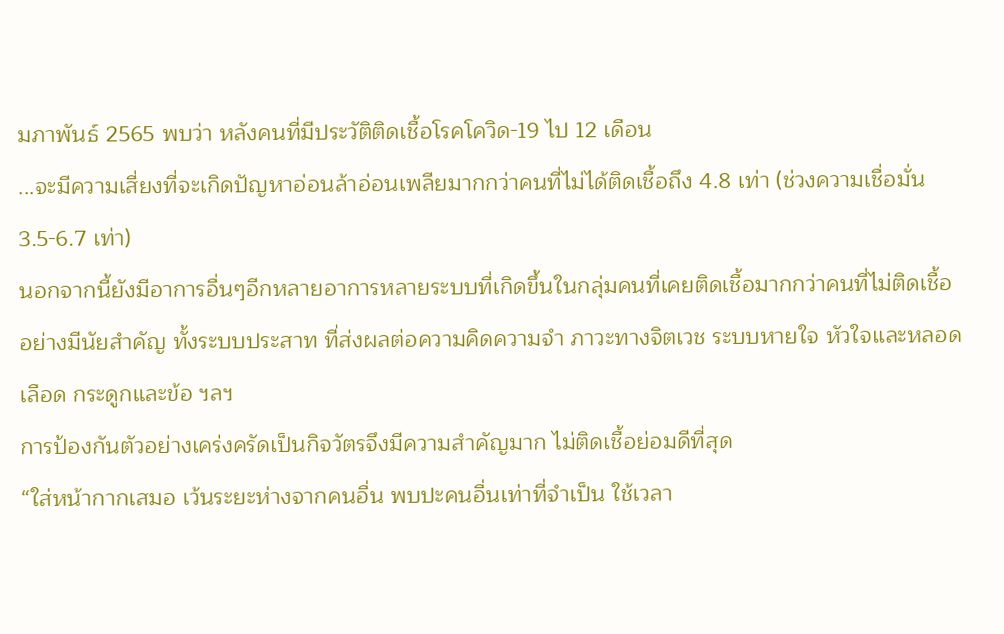มภาพันธ์ 2565 พบว่า หลังคนที่มีประวัติติดเชื้อโรคโควิด-19 ไป 12 เดือน
...จะมีความเสี่ยงที่จะเกิดปัญหาอ่อนล้าอ่อนเพลียมากกว่าคนที่ไม่ได้ติดเชื้อถึง 4.8 เท่า (ช่วงความเชื่อมั่น 3.5-6.7 เท่า)
นอกจากนี้ยังมีอาการอื่นๆอีกหลายอาการหลายระบบที่เกิดขึ้นในกลุ่มคนที่เคยติดเชื้อมากกว่าคนที่ไม่ติดเชื้ออย่างมีนัยสำคัญ ทั้งระบบประสาท ที่ส่งผลต่อความคิดความจำ ภาวะทางจิตเวช ระบบหายใจ หัวใจและหลอดเลือด กระดูกและข้อ ฯลฯ
การป้องกันตัวอย่างเคร่งครัดเป็นกิจวัตรจึงมีความสำคัญมาก ไม่ติดเชื้อย่อมดีที่สุด
“ใส่หน้ากากเสมอ เว้นระยะห่างจากคนอื่น พบปะคนอื่นเท่าที่จำเป็น ใช้เวลา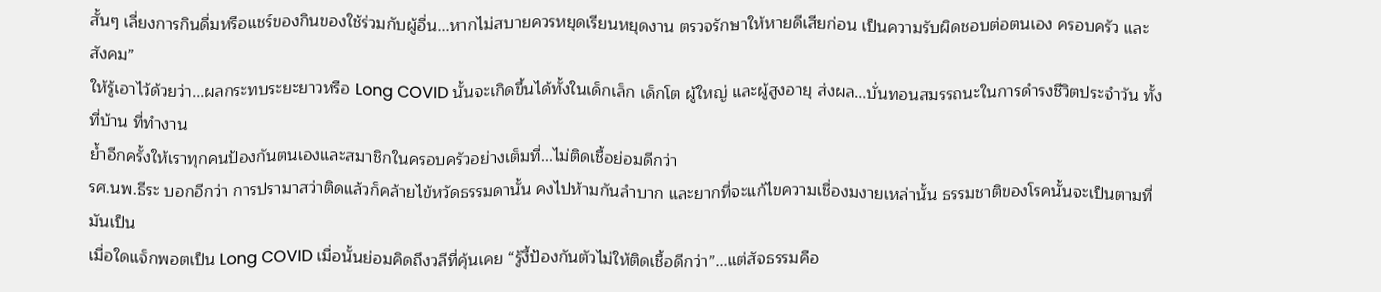สั้นๆ เลี่ยงการกินดื่มหรือแชร์ของกินของใช้ร่วมกับผู้อื่น...หากไม่สบายควรหยุดเรียนหยุดงาน ตรวจรักษาให้หายดีเสียก่อน เป็นความรับผิดชอบต่อตนเอง ครอบครัว และสังคม”
ให้รู้เอาไว้ด้วยว่า...ผลกระทบระยะยาวหรือ Long COVID นั้นจะเกิดขึ้นได้ทั้งในเด็กเล็ก เด็กโต ผู้ใหญ่ และผู้สูงอายุ ส่งผล...บั่นทอนสมรรถนะในการดำรงชีวิตประจำวัน ทั้งที่บ้าน ที่ทำงาน
ย้ำอีกครั้งให้เราทุกคนป้องกันตนเองและสมาชิกในครอบครัวอย่างเต็มที่...ไม่ติดเชื้อย่อมดีกว่า
รศ.นพ.ธีระ บอกอีกว่า การปรามาสว่าติดแล้วก็คล้ายไข้หวัดธรรมดานั้น คงไปห้ามกันลำบาก และยากที่จะแก้ไขความเชื่องมงายเหล่านั้น ธรรมชาติของโรคนั้นจะเป็นตามที่มันเป็น
เมื่อใดแจ็กพอตเป็น Long COVID เมื่อนั้นย่อมคิดถึงวลีที่คุ้นเคย “รู้งี้ป้องกันตัวไม่ให้ติดเชื้อดีกว่า”...แต่สัจธรรมคือ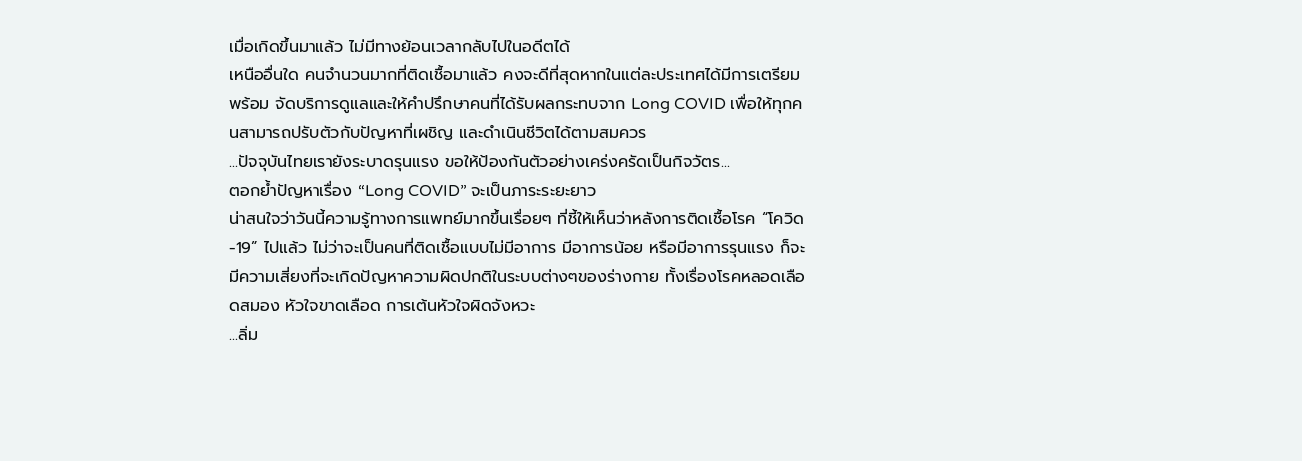เมื่อเกิดขึ้นมาแล้ว ไม่มีทางย้อนเวลากลับไปในอดีตได้
เหนืออื่นใด คนจำนวนมากที่ติดเชื้อมาแล้ว คงจะดีที่สุดหากในแต่ละประเทศได้มีการเตรียมพร้อม จัดบริการดูแลและให้คำปรึกษาคนที่ได้รับผลกระทบจาก Long COVID เพื่อให้ทุกคนสามารถปรับตัวกับปัญหาที่เผชิญ และดำเนินชีวิตได้ตามสมควร
...ปัจจุบันไทยเรายังระบาดรุนแรง ขอให้ป้องกันตัวอย่างเคร่งครัดเป็นกิจวัตร...
ตอกย้ำปัญหาเรื่อง “Long COVID” จะเป็นภาระระยะยาว
น่าสนใจว่าวันนี้ความรู้ทางการแพทย์มากขึ้นเรื่อยๆ ที่ชี้ให้เห็นว่าหลังการติดเชื้อโรค “โควิด-19” ไปแล้ว ไม่ว่าจะเป็นคนที่ติดเชื้อแบบไม่มีอาการ มีอาการน้อย หรือมีอาการรุนแรง ก็จะมีความเสี่ยงที่จะเกิดปัญหาความผิดปกติในระบบต่างๆของร่างกาย ทั้งเรื่องโรคหลอดเลือดสมอง หัวใจขาดเลือด การเต้นหัวใจผิดจังหวะ
...ลิ่ม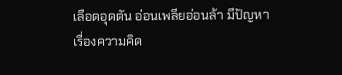เลือดอุดตัน อ่อนเพลียอ่อนล้า มีปัญหาเรื่องความคิด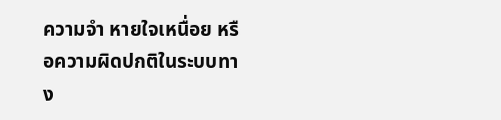ความจำ หายใจเหนื่อย หรือความผิดปกติในระบบทาง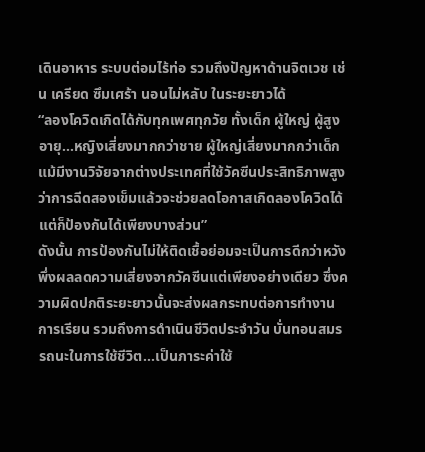เดินอาหาร ระบบต่อมไร้ท่อ รวมถึงปัญหาด้านจิตเวช เช่น เครียด ซึมเศร้า นอนไม่หลับ ในระยะยาวได้
“ลองโควิดเกิดได้กับทุกเพศทุกวัย ทั้งเด็ก ผู้ใหญ่ ผู้สูงอายุ...หญิงเสี่ยงมากกว่าชาย ผู้ใหญ่เสี่ยงมากกว่าเด็ก แม้มีงานวิจัยจากต่างประเทศที่ใช้วัคซีนประสิทธิภาพสูง ว่าการฉีดสองเข็มแล้วจะช่วยลดโอกาสเกิดลองโควิดได้ แต่ก็ป้องกันได้เพียงบางส่วน”
ดังนั้น การป้องกันไม่ให้ติดเชื้อย่อมจะเป็นการดีกว่าหวังพึ่งผลลดความเสี่ยงจากวัคซีนแต่เพียงอย่างเดียว ซึ่งความผิดปกติระยะยาวนั้นจะส่งผลกระทบต่อการทำงาน การเรียน รวมถึงการดำเนินชีวิตประจำวัน บั่นทอนสมรรถนะในการใช้ชีวิต...เป็นภาระค่าใช้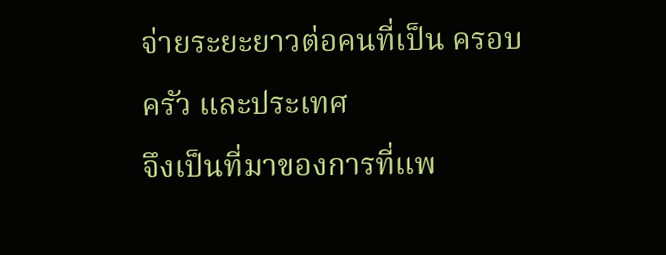จ่ายระยะยาวต่อคนที่เป็น ครอบครัว และประเทศ
จึงเป็นที่มาของการที่แพ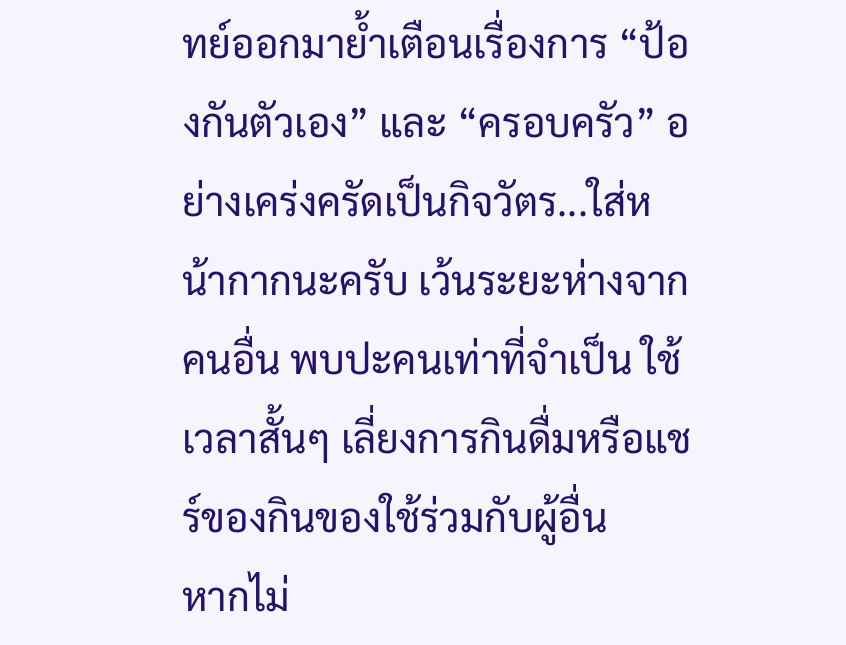ทย์ออกมาย้ำเตือนเรื่องการ “ป้องกันตัวเอง” และ “ครอบครัว” อย่างเคร่งครัดเป็นกิจวัตร...ใส่หน้ากากนะครับ เว้นระยะห่างจากคนอื่น พบปะคนเท่าที่จำเป็น ใช้เวลาสั้นๆ เลี่ยงการกินดื่มหรือแชร์ของกินของใช้ร่วมกับผู้อื่น
หากไม่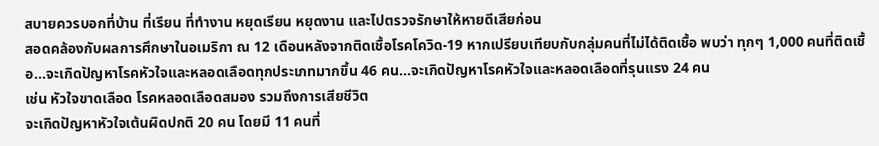สบายควรบอกที่บ้าน ที่เรียน ที่ทำงาน หยุดเรียน หยุดงาน และไปตรวจรักษาให้หายดีเสียก่อน
สอดคล้องกับผลการศึกษาในอเมริกา ณ 12 เดือนหลังจากติดเชื้อโรคโควิด-19 หากเปรียบเทียบกับกลุ่มคนที่ไม่ได้ติดเชื้อ พบว่า ทุกๆ 1,000 คนที่ติดเชื้อ...จะเกิดปัญหาโรคหัวใจและหลอดเลือดทุกประเภทมากขึ้น 46 คน...จะเกิดปัญหาโรคหัวใจและหลอดเลือดที่รุนแรง 24 คน
เช่น หัวใจขาดเลือด โรคหลอดเลือดสมอง รวมถึงการเสียชีวิต
จะเกิดปัญหาหัวใจเต้นผิดปกติ 20 คน โดยมี 11 คนที่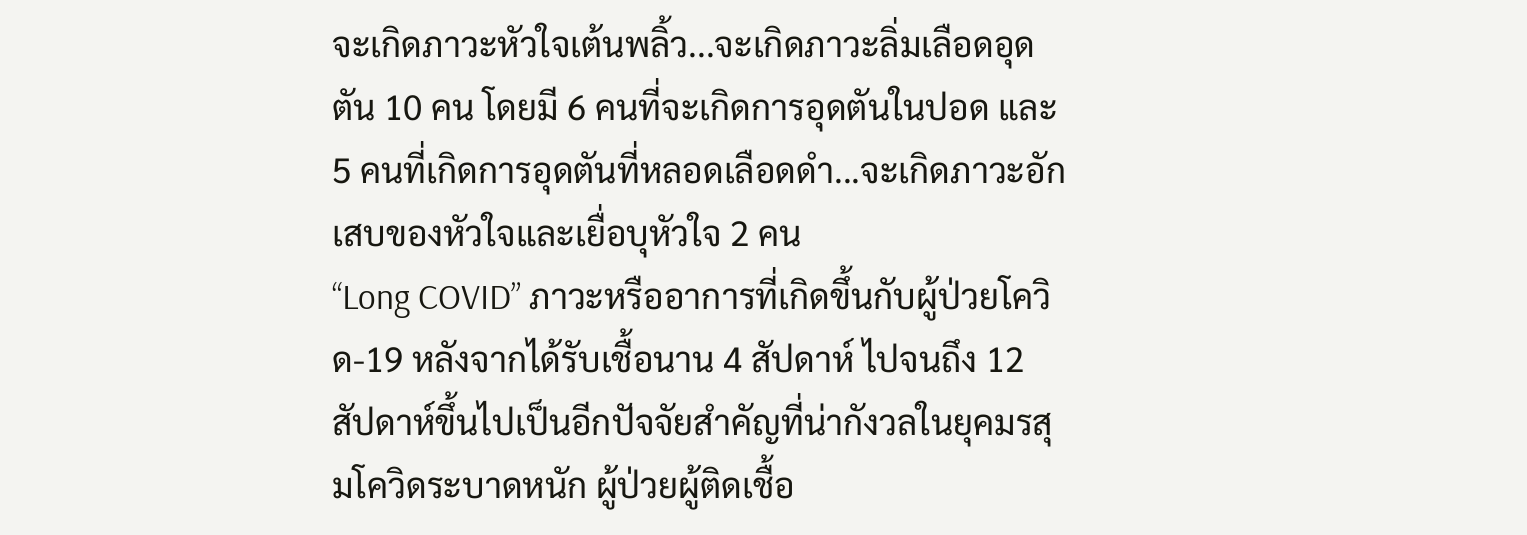จะเกิดภาวะหัวใจเต้นพลิ้ว...จะเกิดภาวะลิ่มเลือดอุดตัน 10 คน โดยมี 6 คนที่จะเกิดการอุดตันในปอด และ 5 คนที่เกิดการอุดตันที่หลอดเลือดดำ...จะเกิดภาวะอักเสบของหัวใจและเยื่อบุหัวใจ 2 คน
“Long COVID” ภาวะหรืออาการที่เกิดขึ้นกับผู้ป่วยโควิด-19 หลังจากได้รับเชื้อนาน 4 สัปดาห์ ไปจนถึง 12 สัปดาห์ขึ้นไปเป็นอีกปัจจัยสำคัญที่น่ากังวลในยุคมรสุมโควิดระบาดหนัก ผู้ป่วยผู้ติดเชื้อ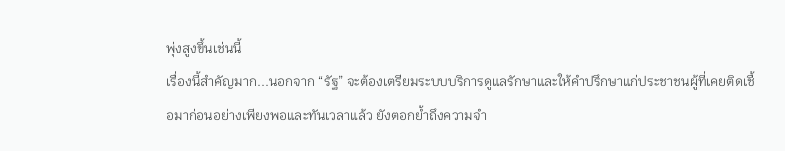พุ่งสูงขึ้นเช่นนี้
เรื่องนี้สำคัญมาก...นอกจาก “รัฐ” จะต้องเตรียมระบบบริการดูแลรักษาและให้คำปรึกษาแก่ประชาชนผู้ที่เคยติดเชื้อมาก่อนอย่างเพียงพอและทันเวลาแล้ว ยังตอกย้ำถึงความจำ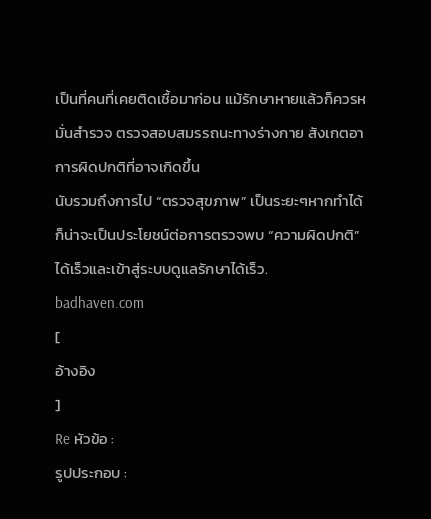เป็นที่คนที่เคยติดเชื้อมาก่อน แม้รักษาหายแล้วก็ควรหมั่นสำรวจ ตรวจสอบสมรรถนะทางร่างกาย สังเกตอาการผิดปกติที่อาจเกิดขึ้น
นับรวมถึงการไป “ตรวจสุขภาพ” เป็นระยะๆหากทำได้ ก็น่าจะเป็นประโยชน์ต่อการตรวจพบ “ความผิดปกติ” ได้เร็วและเข้าสู่ระบบดูแลรักษาได้เร็ว.
badhaven.com
[
อ้างอิง
]
Re หัวข้อ :
รูปประกอบ :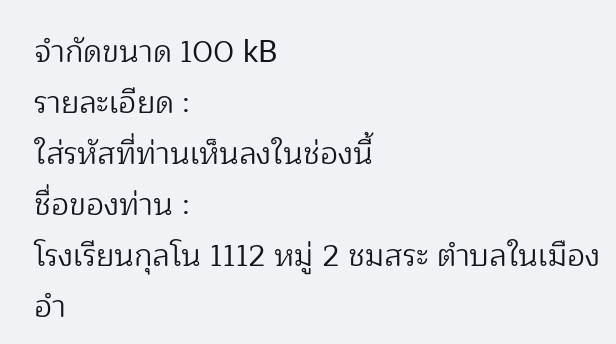จำกัดขนาด 100 kB
รายละเอียด :
ใส่รหัสที่ท่านเห็นลงในช่องนี้
ชื่อของท่าน :
โรงเรียนกุลโน 1112 หมู่ 2 ชมสระ ตำบลในเมือง อำ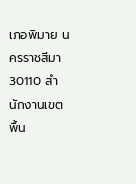เภอพิมาย นครราชสีมา 30110 สำนักงานเขตพื้น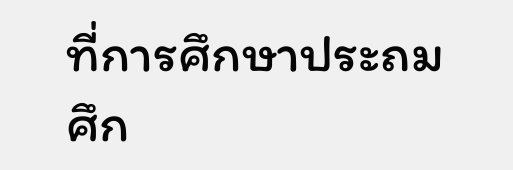ที่การศึกษาประถมศึก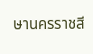ษานครราชสี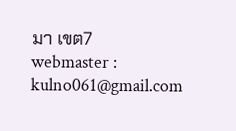มา เขต7
webmaster : kulno061@gmail.com